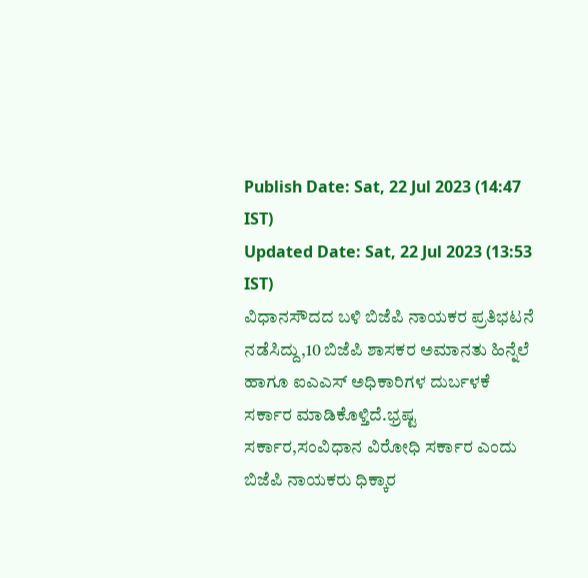Publish Date: Sat, 22 Jul 2023 (14:47 IST)
Updated Date: Sat, 22 Jul 2023 (13:53 IST)
ವಿಧಾನಸೌದದ ಬಳಿ ಬಿಜೆಪಿ ನಾಯಕರ ಪ್ರತಿಭಟನೆ ನಡೆಸಿದ್ದು,10 ಬಿಜೆಪಿ ಶಾಸಕರ ಅಮಾನತು ಹಿನ್ನೆಲೆ ಹಾಗೂ ಐಎಎಸ್ ಅಧಿಕಾರಿಗಳ ದುರ್ಬಳಕೆ ಸರ್ಕಾರ ಮಾಡಿಕೊಳ್ತಿದೆ.ಭ್ರಷ್ಟ ಸರ್ಕಾರ,ಸಂವಿಧಾನ ವಿರೋಧಿ ಸರ್ಕಾರ ಎಂದು ಬಿಜೆಪಿ ನಾಯಕರು ಧಿಕ್ಕಾರ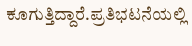ಕೂಗುತ್ತಿದ್ದಾರೆ.ಪ್ರತಿಭಟನೆಯಲ್ಲಿ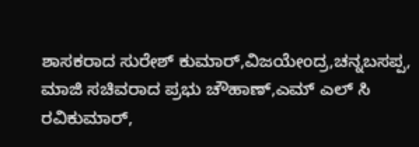ಶಾಸಕರಾದ ಸುರೇಶ್ ಕುಮಾರ್,ವಿಜಯೇಂದ್ರ,ಚನ್ನಬಸಪ್ಪ, ಮಾಜಿ ಸಚಿವರಾದ ಪ್ರಭು ಚೌಹಾಣ್,ಎಮ್ ಎಲ್ ಸಿ ರವಿಕುಮಾರ್,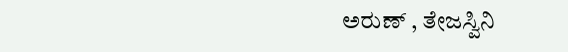ಅರುಣ್ , ತೇಜಸ್ವಿನಿ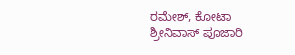ರಮೇಶ್, ಕೋಟಾ ಶ್ರೀನಿವಾಸ್ ಪೂಜಾರಿ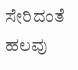ಸೇರಿದಂತೆ ಹಲವು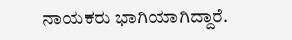ನಾಯಕರು ಭಾಗಿಯಾಗಿದ್ದಾರೆ.